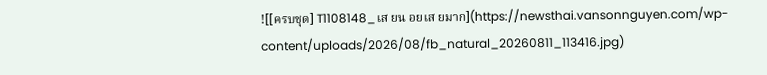![[ครบชุด] T1108148_เส ยน อยเส ยมาก](https://newsthai.vansonnguyen.com/wp-content/uploads/2026/08/fb_natural_20260811_113416.jpg)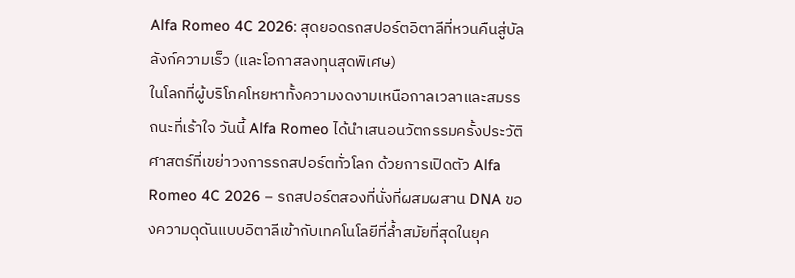Alfa Romeo 4C 2026: สุดยอดรถสปอร์ตอิตาลีที่หวนคืนสู่บัลลังก์ความเร็ว (และโอกาสลงทุนสุดพิเศษ)
ในโลกที่ผู้บริโภคโหยหาทั้งความงดงามเหนือกาลเวลาและสมรรถนะที่เร้าใจ วันนี้ Alfa Romeo ได้นำเสนอนวัตกรรมครั้งประวัติศาสตร์ที่เขย่าวงการรถสปอร์ตทั่วโลก ด้วยการเปิดตัว Alfa Romeo 4C 2026 – รถสปอร์ตสองที่นั่งที่ผสมผสาน DNA ของความดุดันแบบอิตาลีเข้ากับเทคโนโลยีที่ล้ำสมัยที่สุดในยุค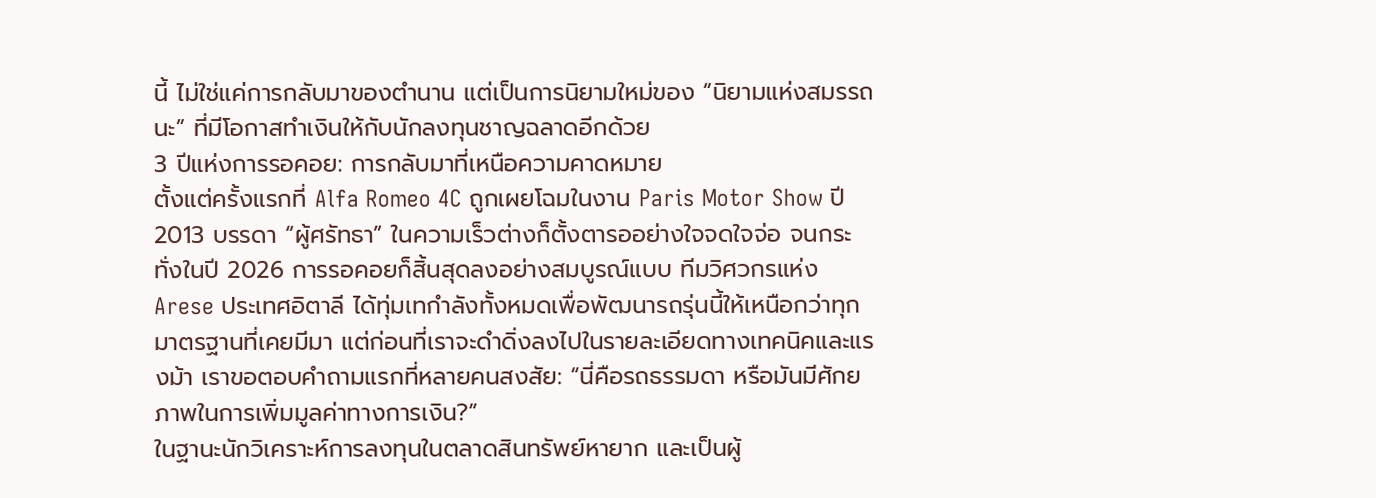นี้ ไม่ใช่แค่การกลับมาของตำนาน แต่เป็นการนิยามใหม่ของ “นิยามแห่งสมรรถนะ” ที่มีโอกาสทำเงินให้กับนักลงทุนชาญฉลาดอีกด้วย
3 ปีแห่งการรอคอย: การกลับมาที่เหนือความคาดหมาย
ตั้งแต่ครั้งแรกที่ Alfa Romeo 4C ถูกเผยโฉมในงาน Paris Motor Show ปี 2013 บรรดา “ผู้ศรัทธา” ในความเร็วต่างก็ตั้งตารออย่างใจจดใจจ่อ จนกระทั่งในปี 2026 การรอคอยก็สิ้นสุดลงอย่างสมบูรณ์แบบ ทีมวิศวกรแห่ง Arese ประเทศอิตาลี ได้ทุ่มเทกำลังทั้งหมดเพื่อพัฒนารถรุ่นนี้ให้เหนือกว่าทุกมาตรฐานที่เคยมีมา แต่ก่อนที่เราจะดำดิ่งลงไปในรายละเอียดทางเทคนิคและแรงม้า เราขอตอบคำถามแรกที่หลายคนสงสัย: “นี่คือรถธรรมดา หรือมันมีศักยภาพในการเพิ่มมูลค่าทางการเงิน?”
ในฐานะนักวิเคราะห์การลงทุนในตลาดสินทรัพย์หายาก และเป็นผู้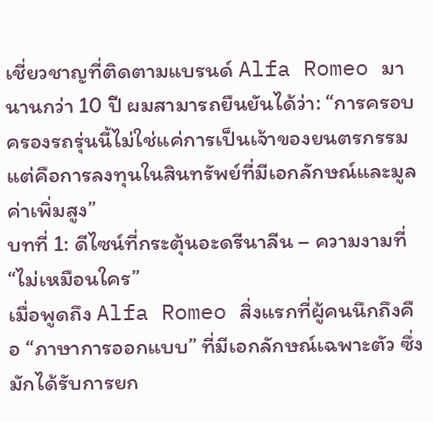เชี่ยวชาญที่ติดตามแบรนด์ Alfa Romeo มานานกว่า 10 ปี ผมสามารถยืนยันได้ว่า: “การครอบครองรถรุ่นนี้ไม่ใช่แค่การเป็นเจ้าของยนตรกรรม แต่คือการลงทุนในสินทรัพย์ที่มีเอกลักษณ์และมูลค่าเพิ่มสูง”
บทที่ 1: ดีไซน์ที่กระตุ้นอะดรีนาลีน – ความงามที่ “ไม่เหมือนใคร”
เมื่อพูดถึง Alfa Romeo สิ่งแรกที่ผู้คนนึกถึงคือ “ภาษาการออกแบบ” ที่มีเอกลักษณ์เฉพาะตัว ซึ่งมักได้รับการยก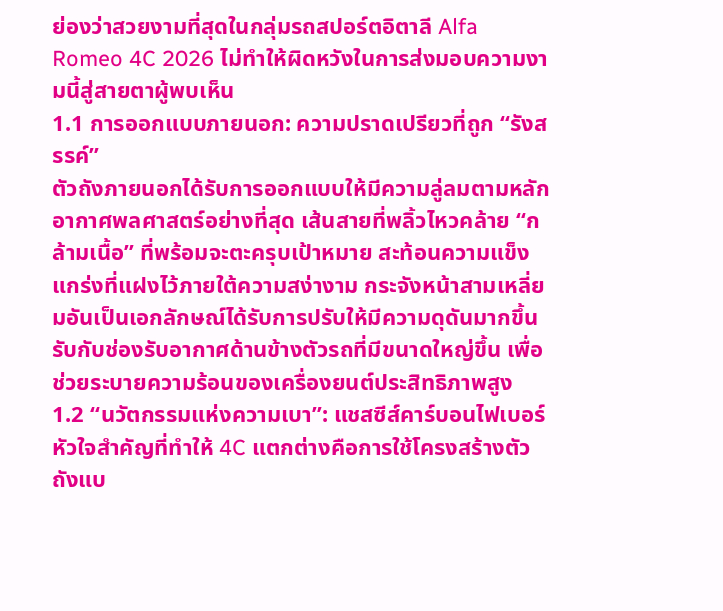ย่องว่าสวยงามที่สุดในกลุ่มรถสปอร์ตอิตาลี Alfa Romeo 4C 2026 ไม่ทำให้ผิดหวังในการส่งมอบความงามนี้สู่สายตาผู้พบเห็น
1.1 การออกแบบภายนอก: ความปราดเปรียวที่ถูก “รังสรรค์”
ตัวถังภายนอกได้รับการออกแบบให้มีความลู่ลมตามหลักอากาศพลศาสตร์อย่างที่สุด เส้นสายที่พลิ้วไหวคล้าย “กล้ามเนื้อ” ที่พร้อมจะตะครุบเป้าหมาย สะท้อนความแข็งแกร่งที่แฝงไว้ภายใต้ความสง่างาม กระจังหน้าสามเหลี่ยมอันเป็นเอกลักษณ์ได้รับการปรับให้มีความดุดันมากขึ้น รับกับช่องรับอากาศด้านข้างตัวรถที่มีขนาดใหญ่ขึ้น เพื่อช่วยระบายความร้อนของเครื่องยนต์ประสิทธิภาพสูง
1.2 “นวัตกรรมแห่งความเบา”: แชสซีส์คาร์บอนไฟเบอร์
หัวใจสำคัญที่ทำให้ 4C แตกต่างคือการใช้โครงสร้างตัวถังแบ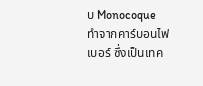บ Monocoque ทำจากคาร์บอนไฟเบอร์ ซึ่งเป็นเทค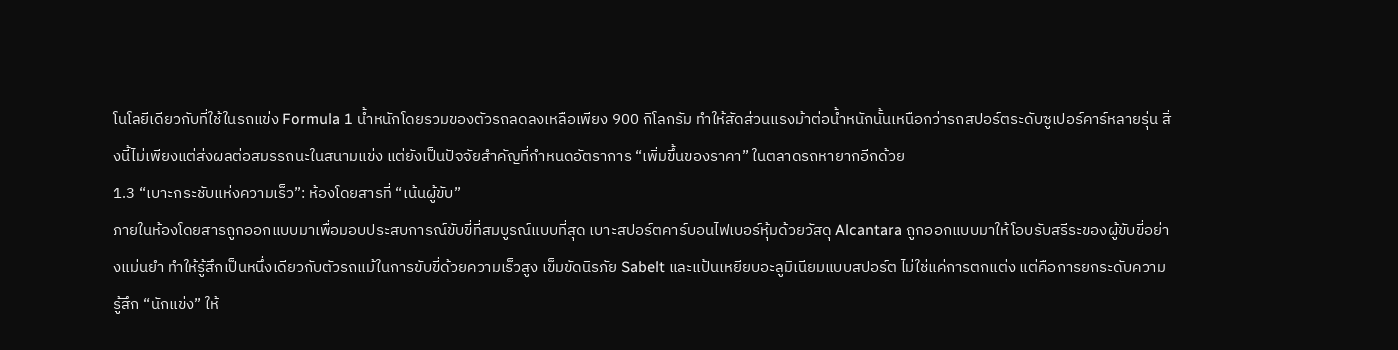โนโลยีเดียวกับที่ใช้ในรถแข่ง Formula 1 น้ำหนักโดยรวมของตัวรถลดลงเหลือเพียง 900 กิโลกรัม ทำให้สัดส่วนแรงม้าต่อน้ำหนักนั้นเหนือกว่ารถสปอร์ตระดับซูเปอร์คาร์หลายรุ่น สิ่งนี้ไม่เพียงแต่ส่งผลต่อสมรรถนะในสนามแข่ง แต่ยังเป็นปัจจัยสำคัญที่กำหนดอัตราการ “เพิ่มขึ้นของราคา” ในตลาดรถหายากอีกด้วย
1.3 “เบาะกระชับแห่งความเร็ว”: ห้องโดยสารที่ “เน้นผู้ขับ”
ภายในห้องโดยสารถูกออกแบบมาเพื่อมอบประสบการณ์ขับขี่ที่สมบูรณ์แบบที่สุด เบาะสปอร์ตคาร์บอนไฟเบอร์หุ้มด้วยวัสดุ Alcantara ถูกออกแบบมาให้โอบรับสรีระของผู้ขับขี่อย่างแม่นยำ ทำให้รู้สึกเป็นหนึ่งเดียวกับตัวรถแม้ในการขับขี่ด้วยความเร็วสูง เข็มขัดนิรภัย Sabelt และแป้นเหยียบอะลูมิเนียมแบบสปอร์ต ไม่ใช่แค่การตกแต่ง แต่คือการยกระดับความรู้สึก “นักแข่ง” ให้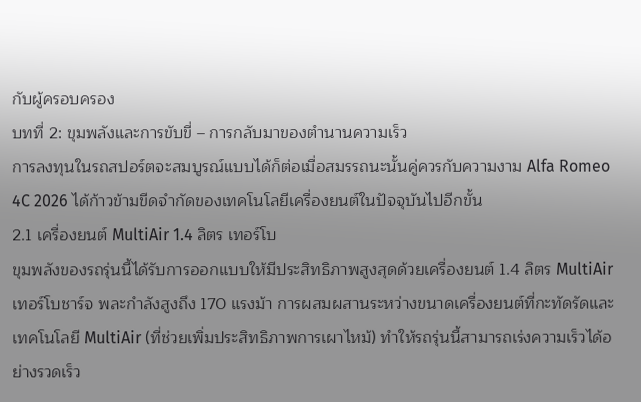กับผู้ครอบครอง
บทที่ 2: ขุมพลังและการขับขี่ – การกลับมาของตำนานความเร็ว
การลงทุนในรถสปอร์ตจะสมบูรณ์แบบได้ก็ต่อเมื่อสมรรถนะนั้นคู่ควรกับความงาม Alfa Romeo 4C 2026 ได้ก้าวข้ามขีดจำกัดของเทคโนโลยีเครื่องยนต์ในปัจจุบันไปอีกขั้น
2.1 เครื่องยนต์ MultiAir 1.4 ลิตร เทอร์โบ
ขุมพลังของรถรุ่นนี้ได้รับการออกแบบให้มีประสิทธิภาพสูงสุดด้วยเครื่องยนต์ 1.4 ลิตร MultiAir เทอร์โบชาร์จ พละกำลังสูงถึง 170 แรงม้า การผสมผสานระหว่างขนาดเครื่องยนต์ที่กะทัดรัดและเทคโนโลยี MultiAir (ที่ช่วยเพิ่มประสิทธิภาพการเผาไหม้) ทำให้รถรุ่นนี้สามารถเร่งความเร็วได้อย่างรวดเร็ว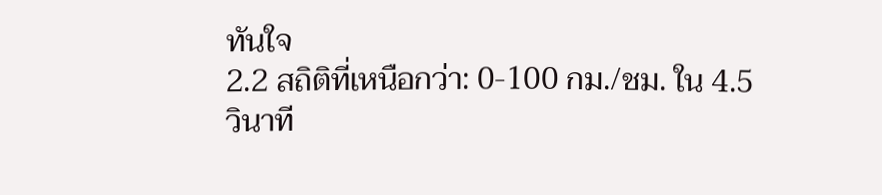ทันใจ
2.2 สถิติที่เหนือกว่า: 0-100 กม./ชม. ใน 4.5 วินาที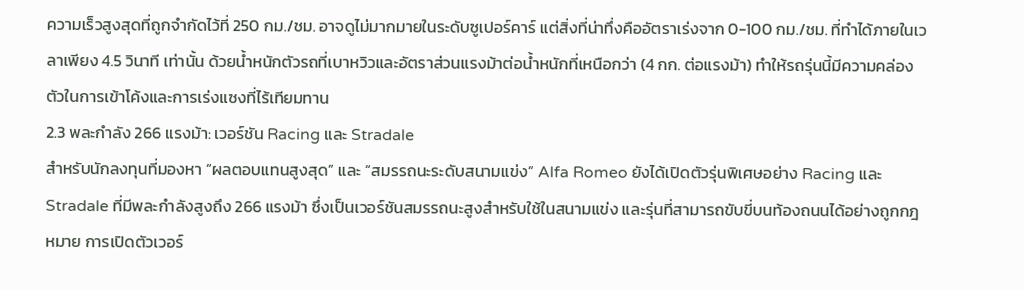ความเร็วสูงสุดที่ถูกจำกัดไว้ที่ 250 กม./ชม. อาจดูไม่มากมายในระดับซูเปอร์คาร์ แต่สิ่งที่น่าทึ่งคืออัตราเร่งจาก 0-100 กม./ชม. ที่ทำได้ภายในเวลาเพียง 4.5 วินาที เท่านั้น ด้วยน้ำหนักตัวรถที่เบาหวิวและอัตราส่วนแรงม้าต่อน้ำหนักที่เหนือกว่า (4 กก. ต่อแรงม้า) ทำให้รถรุ่นนี้มีความคล่องตัวในการเข้าโค้งและการเร่งแซงที่ไร้เทียมทาน
2.3 พละกำลัง 266 แรงม้า: เวอร์ชัน Racing และ Stradale
สำหรับนักลงทุนที่มองหา “ผลตอบแทนสูงสุด” และ “สมรรถนะระดับสนามแข่ง” Alfa Romeo ยังได้เปิดตัวรุ่นพิเศษอย่าง Racing และ Stradale ที่มีพละกำลังสูงถึง 266 แรงม้า ซึ่งเป็นเวอร์ชันสมรรถนะสูงสำหรับใช้ในสนามแข่ง และรุ่นที่สามารถขับขี่บนท้องถนนได้อย่างถูกกฎหมาย การเปิดตัวเวอร์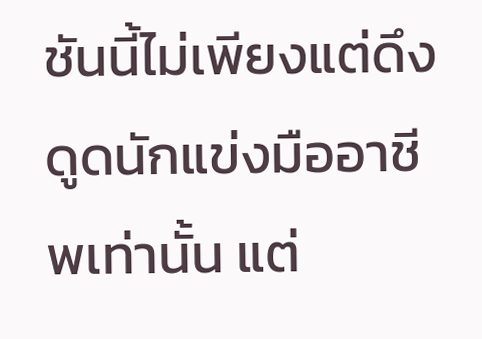ชันนี้ไม่เพียงแต่ดึงดูดนักแข่งมืออาชีพเท่านั้น แต่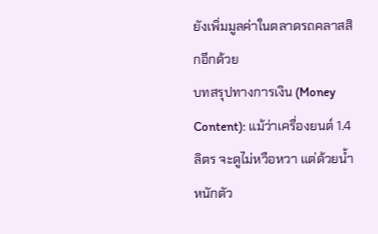ยังเพิ่มมูลค่าในตลาดรถคลาสสิกอีกด้วย
บทสรุปทางการเงิน (Money Content): แม้ว่าเครื่องยนต์ 1.4 ลิตร จะดูไม่หวือหวา แต่ด้วยน้ำหนักตัว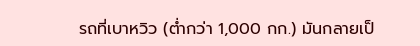รถที่เบาหวิว (ต่ำกว่า 1,000 กก.) มันกลายเป็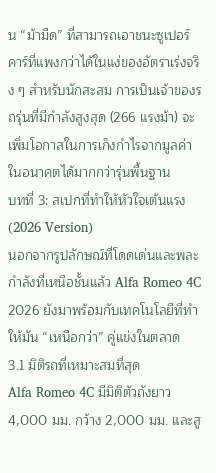น “ม้ามืด” ที่สามารถเอาชนะซูเปอร์คาร์ที่แพงกว่าได้ในแง่ของอัตราเร่งจริง ๆ สำหรับนักสะสม การเป็นเจ้าของรถรุ่นที่มีกำลังสูงสุด (266 แรงม้า) จะเพิ่มโอกาสในการเก็งกำไรจากมูลค่าในอนาคตได้มากกว่ารุ่นพื้นฐาน
บทที่ 3: สเปกที่ทำให้หัวใจเต้นแรง (2026 Version)
นอกจากรูปลักษณ์ที่โดดเด่นและพละกำลังที่เหนือชั้นแล้ว Alfa Romeo 4C 2026 ยังมาพร้อมกับเทคโนโลยีที่ทำให้มัน “เหนือกว่า” คู่แข่งในตลาด
3.1 มิติรถที่เหมาะสมที่สุด
Alfa Romeo 4C มีมิติตัวถังยาว 4,000 มม. กว้าง 2,000 มม. และสู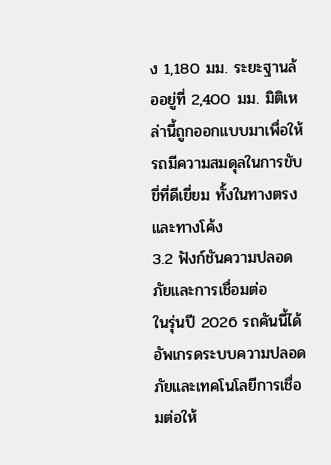ง 1,180 มม. ระยะฐานล้ออยู่ที่ 2,400 มม. มิติเหล่านี้ถูกออกแบบมาเพื่อให้รถมีความสมดุลในการขับขี่ที่ดีเยี่ยม ทั้งในทางตรงและทางโค้ง
3.2 ฟังก์ชันความปลอดภัยและการเชื่อมต่อ
ในรุ่นปี 2026 รถคันนี้ได้อัพเกรดระบบความปลอดภัยและเทคโนโลยีการเชื่อมต่อให้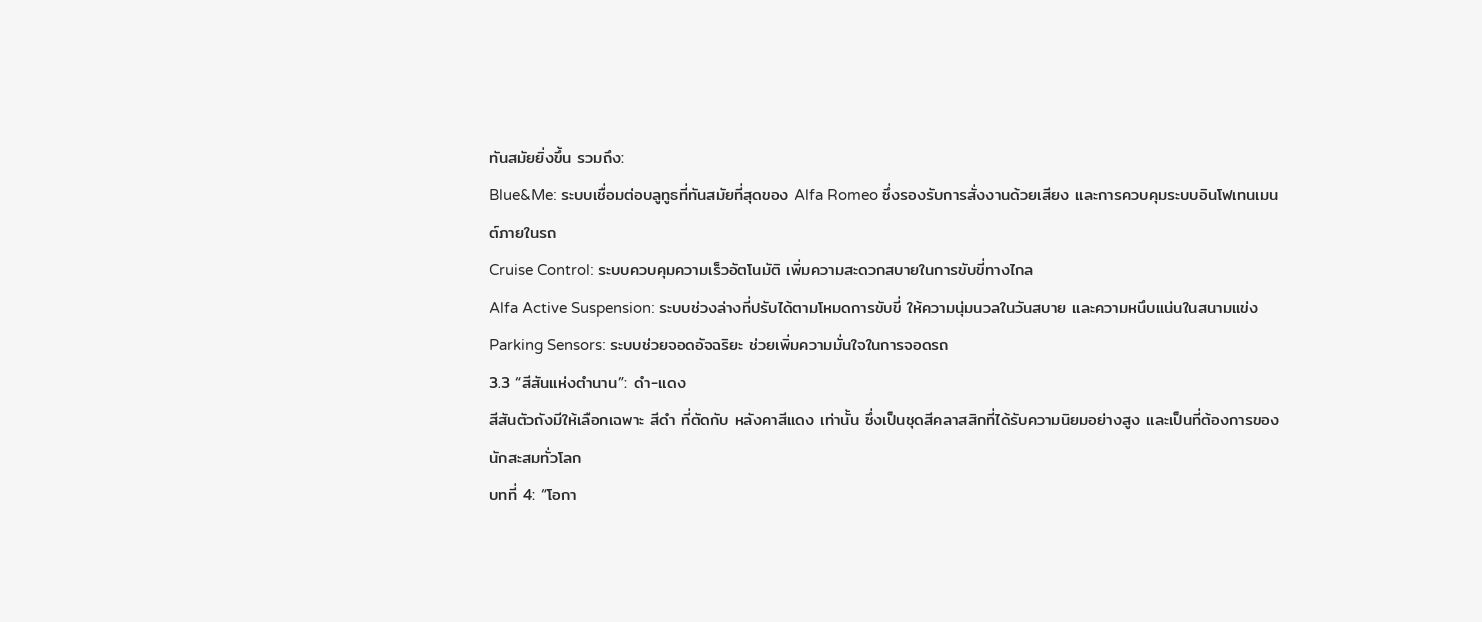ทันสมัยยิ่งขึ้น รวมถึง:
Blue&Me: ระบบเชื่อมต่อบลูทูธที่ทันสมัยที่สุดของ Alfa Romeo ซึ่งรองรับการสั่งงานด้วยเสียง และการควบคุมระบบอินโฟเทนเมนต์ภายในรถ
Cruise Control: ระบบควบคุมความเร็วอัตโนมัติ เพิ่มความสะดวกสบายในการขับขี่ทางไกล
Alfa Active Suspension: ระบบช่วงล่างที่ปรับได้ตามโหมดการขับขี่ ให้ความนุ่มนวลในวันสบาย และความหนึบแน่นในสนามแข่ง
Parking Sensors: ระบบช่วยจอดอัจฉริยะ ช่วยเพิ่มความมั่นใจในการจอดรถ
3.3 “สีสันแห่งตำนาน”: ดำ-แดง
สีสันตัวถังมีให้เลือกเฉพาะ สีดำ ที่ตัดกับ หลังคาสีแดง เท่านั้น ซึ่งเป็นชุดสีคลาสสิกที่ได้รับความนิยมอย่างสูง และเป็นที่ต้องการของนักสะสมทั่วโลก
บทที่ 4: “โอกา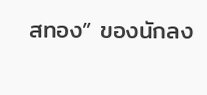สทอง” ของนักลง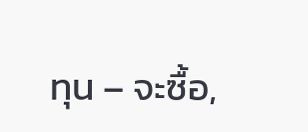ทุน – จะซื้อ,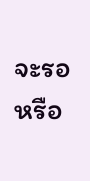จะรอ หรือ